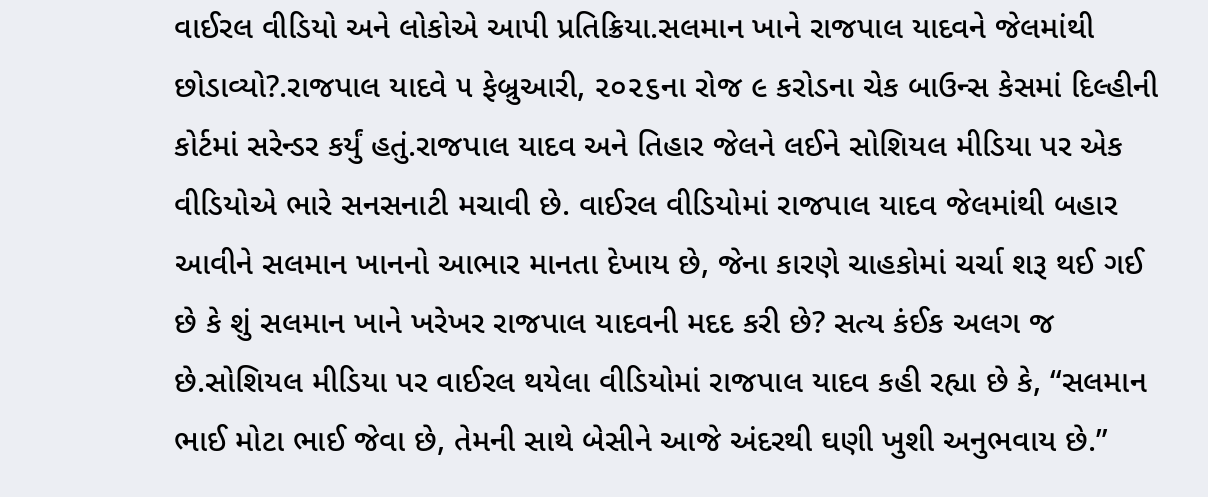વાઈરલ વીડિયો અને લોકોએ આપી પ્રતિક્રિયા.સલમાન ખાને રાજપાલ યાદવને જેલમાંથી છોડાવ્યો?.રાજપાલ યાદવે ૫ ફેબ્રુઆરી, ૨૦૨૬ના રોજ ૯ કરોડના ચેક બાઉન્સ કેસમાં દિલ્હીની કોર્ટમાં સરેન્ડર કર્યું હતું.રાજપાલ યાદવ અને તિહાર જેલને લઈને સોશિયલ મીડિયા પર એક વીડિયોએ ભારે સનસનાટી મચાવી છે. વાઈરલ વીડિયોમાં રાજપાલ યાદવ જેલમાંથી બહાર આવીને સલમાન ખાનનો આભાર માનતા દેખાય છે, જેના કારણે ચાહકોમાં ચર્ચા શરૂ થઈ ગઈ છે કે શું સલમાન ખાને ખરેખર રાજપાલ યાદવની મદદ કરી છે? સત્ય કંઈક અલગ જ છે.સોશિયલ મીડિયા પર વાઈરલ થયેલા વીડિયોમાં રાજપાલ યાદવ કહી રહ્યા છે કે, “સલમાન ભાઈ મોટા ભાઈ જેવા છે, તેમની સાથે બેસીને આજે અંદરથી ઘણી ખુશી અનુભવાય છે.”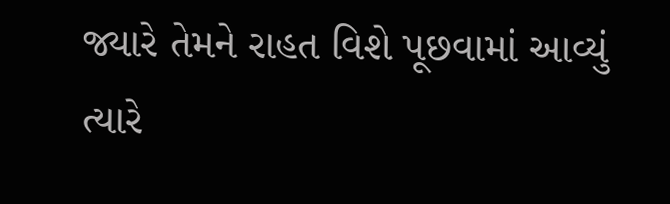જ્યારે તેમને રાહત વિશે પૂછવામાં આવ્યું ત્યારે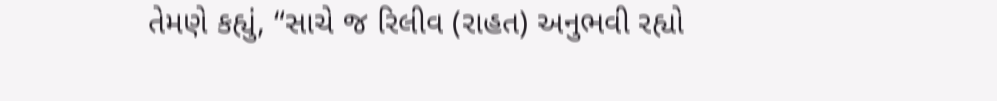તેમણે કહ્યું, “સાચે જ રિલીવ (રાહત) અનુભવી રહ્યો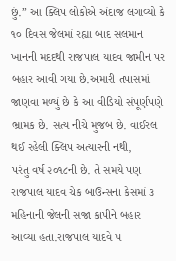છું.” આ ક્લિપ લોકોએ અંદાજ લગાવ્યો કે ૧૦ દિવસ જેલમાં રહ્યા બાદ સલમાન ખાનની મદદથી રાજપાલ યાદવ જામીન પર બહાર આવી ગયા છે.અમારી તપાસમાં જાણવા મળ્યું છે કે આ વીડિયો સંપૂર્ણપણે ભ્રામક છે. સત્ય નીચે મુજબ છે. વાઈરલ થઈ રહેલી ક્લિપ અત્યારની નથી,
પરંતુ વર્ષ ૨૦૧૮ની છે. તે સમયે પણ રાજપાલ યાદવ ચેક બાઉન્સના કેસમાં ૩ મહિનાની જેલની સજા કાપીને બહાર આવ્યા હતા.રાજપાલ યાદવે ૫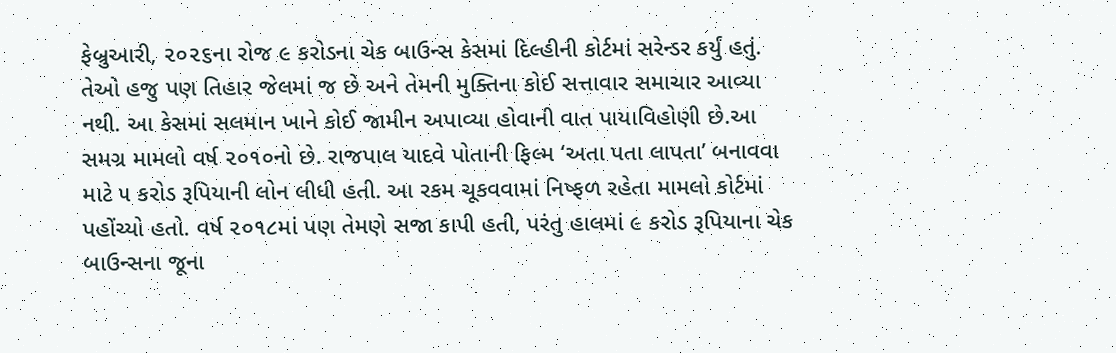ફેબ્રુઆરી, ૨૦૨૬ના રોજ ૯ કરોડના ચેક બાઉન્સ કેસમાં દિલ્હીની કોર્ટમાં સરેન્ડર કર્યું હતું. તેઓ હજુ પણ તિહાર જેલમાં જ છે અને તેમની મુક્તિના કોઈ સત્તાવાર સમાચાર આવ્યા નથી. આ કેસમાં સલમાન ખાને કોઈ જામીન અપાવ્યા હોવાની વાત પાયાવિહોણી છે.આ સમગ્ર મામલો વર્ષ ૨૦૧૦નો છે. રાજપાલ યાદવે પોતાની ફિલ્મ ‘અતા પતા લાપતા’ બનાવવા માટે ૫ કરોડ રૂપિયાની લોન લીધી હતી. આ રકમ ચૂકવવામાં નિષ્ફળ રહેતા મામલો કોર્ટમાં પહોંચ્યો હતો. વર્ષ ૨૦૧૮માં પણ તેમણે સજા કાપી હતી, પરંતુ હાલમાં ૯ કરોડ રૂપિયાના ચેક બાઉન્સના જૂના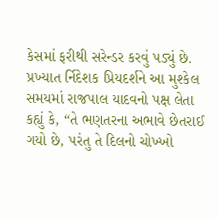કેસમાં ફરીથી સરેન્ડર કરવું પડ્યું છે. પ્રખ્યાત ર્નિદેશક પ્રિયદર્શને આ મુશ્કેલ સમયમાં રાજપાલ યાદવનો પક્ષ લેતા કહ્યું કે, “તે ભણતરના અભાવે છેતરાઈ ગયો છે, પરંતુ તે દિલનો ચોખ્ખો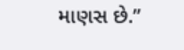માણસ છે.”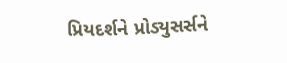પ્રિયદર્શને પ્રોડ્યુસર્સને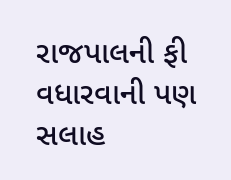રાજપાલની ફી વધારવાની પણ સલાહ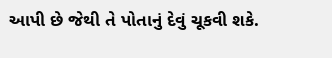આપી છે જેથી તે પોતાનું દેવું ચૂકવી શકે.